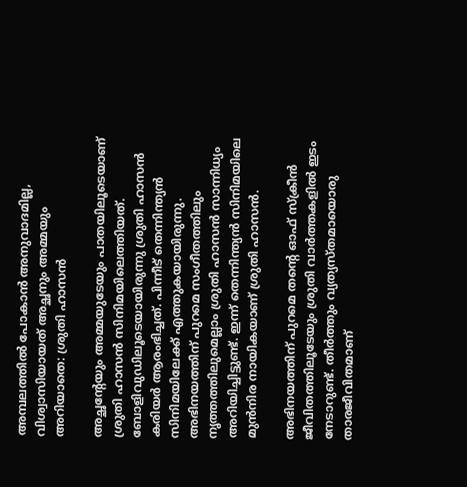അമ്പലത്തില്‍ പോകാന്‍ അനുവാദമില്ല, വിശ്വാസിയായത് അച്ഛനും അമ്മയും അറിയാതെ: ശ്രുതി ഹാസന്‍

അച്ഛന്റേയും അമ്മയുടേയും പാതയിലൂടെയാണ് ശ്രുതി ഹാസന്‍ സിനിമയിലെത്തിയത്. ബോളിവുഡിലൂടെയായിരുന്നു ശ്രുതി ഹാസന്‍ കരിയര്‍ ആരംഭിച്ചത്. പിന്നീട് തെന്നിന്ത്യന്‍ സിനിമയിലേക്ക് എത്തുകയായിരുന്നു. അഭിനയത്തിന് പുറമെ സംഗീതത്തിലും നൃത്തത്തിലുമെല്ലാം ശ്രുതി ഹാസന്‍ സാന്നിധ്യം അറിയിച്ചിട്ടുണ്ട്. ഇന്ന് തെന്നിന്ത്യന്‍ സിനിമയിലെ മുന്‍നിര നായികയാണ് ശ്രുതി ഹാസന്‍.

അഭിനയത്തിന് പുറമെ തന്റെ ഓഫ് സ്‌ക്രീന്‍ ജീവിതത്തിലൂടേയും ശ്രുതി വാര്‍ത്തകളില്‍ ഇടം നേടാറുണ്ട്. തീര്‍ത്തും വ്യത്യസ്തമായൊരു താരജീവിതമാണ്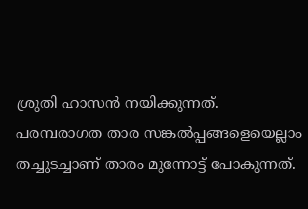ശ്രുതി ഹാസന്‍ നയിക്കുന്നത്. പരമ്പരാഗത താര സങ്കല്‍പ്പങ്ങളെയെല്ലാം തച്ചുടച്ചാണ് താരം മുന്നോട്ട് പോകുന്നത്.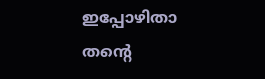ഇപ്പോഴിതാ തന്റെ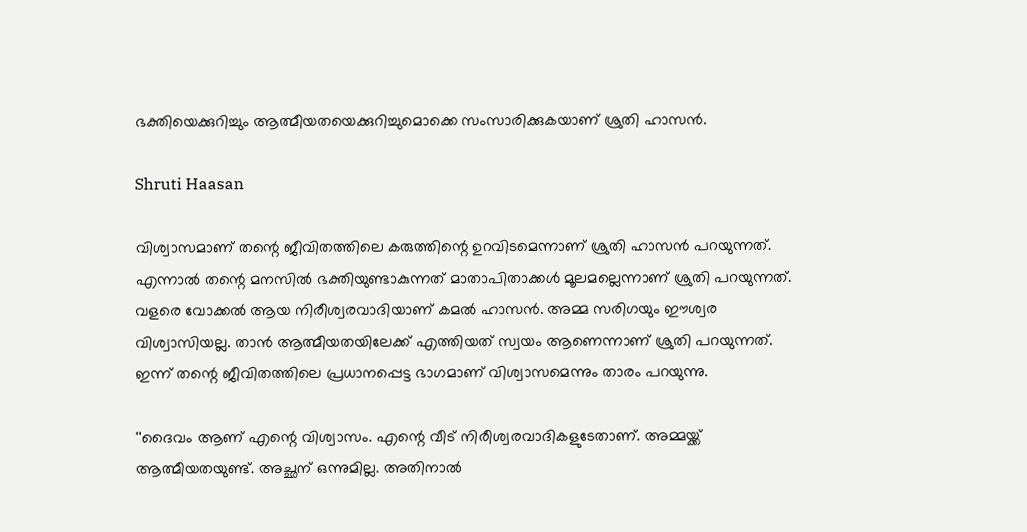ഭക്തിയെക്കുറിച്ചും ആത്മീയതയെക്കുറിച്ചുമൊക്കെ സംസാരിക്കുകയാണ് ശ്രുതി ഹാസന്‍.

Shruti Haasan

വിശ്വാസമാണ് തന്റെ ജീവിതത്തിലെ കരുത്തിന്റെ ഉറവിടമെന്നാണ് ശ്രുതി ഹാസന്‍ പറയുന്നത്. എന്നാല്‍ തന്റെ മനസില്‍ ഭക്തിയുണ്ടാകുന്നത് മാതാപിതാക്കള്‍ മൂലമല്ലെന്നാണ് ശ്രുതി പറയുന്നത്. വളരെ വോക്കല്‍ ആയ നിരീശ്വരവാദിയാണ് കമല്‍ ഹാസന്‍. അമ്മ സരിഗയും ഈശ്വര വിശ്വാസിയല്ല. താന്‍ ആത്മീയതയിലേക്ക് എത്തിയത് സ്വയം ആണെന്നാണ് ശ്രുതി പറയുന്നത്. ഇന്ന് തന്റെ ജീവിതത്തിലെ പ്രധാനപ്പെട്ട ഭാഗമാണ് വിശ്വാസമെന്നും താരം പറയുന്നു.

''ദൈവം ആണ് എന്റെ വിശ്വാസം. എന്റെ വീട് നിരീശ്വരവാദികളുടേതാണ്. അമ്മയ്ക്ക് ആത്മീയതയുണ്ട്. അച്ഛന് ഒന്നുമില്ല. അതിനാല്‍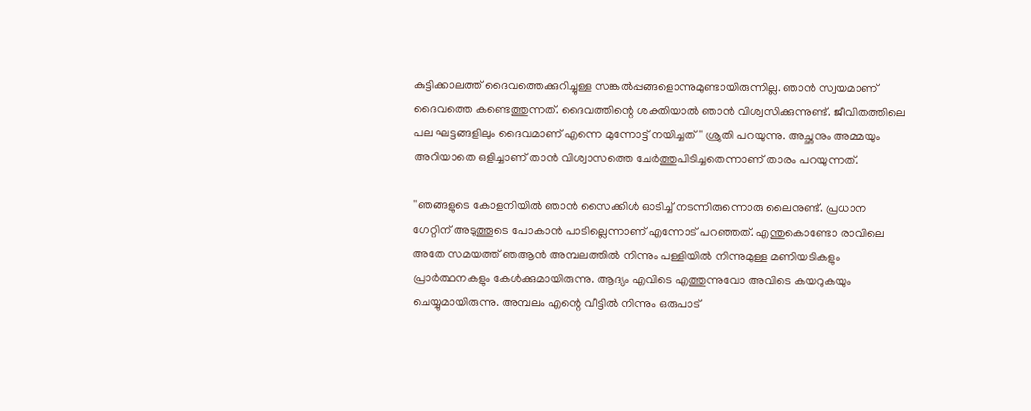കുട്ടിക്കാലത്ത് ദൈവത്തെക്കുറിച്ചുള്ള സങ്കല്‍പ്പങ്ങളൊന്നുമുണ്ടായിരുന്നില്ല. ഞാന്‍ സ്വയമാണ് ദൈവത്തെ കണ്ടെത്തുന്നത്. ദൈവത്തിന്റെ ശക്തിയാല്‍ ഞാന്‍ വിശ്വസിക്കുന്നുണ്ട്. ജീവിതത്തിലെ പല ഘട്ടങ്ങളിലും ദൈവമാണ് എന്നെ മുന്നോട്ട് നയിച്ചത്'' ശ്രുതി പറയുന്നു. അച്ഛനും അമ്മയും അറിയാതെ ഒളിച്ചാണ് താന്‍ വിശ്വാസത്തെ ചേര്‍ത്തുപിടിച്ചതെന്നാണ് താരം പറയുന്നത്.

''ഞങ്ങളുടെ കോളനിയില്‍ ഞാന്‍ സൈക്കിള്‍ ഓടിച്ച് നടന്നിരുന്നൊരു ലൈനുണ്ട്. പ്രധാന ഗേറ്റിന് അടുത്തൂടെ പോകാന്‍ പാടില്ലെന്നാണ് എന്നോട് പറഞ്ഞത്. എന്തുകൊണ്ടോ രാവിലെ അതേ സമയത്ത് ഞആന്‍ അമ്പലത്തില്‍ നിന്നും പള്ളിയില്‍ നിന്നുമുള്ള മണിയടികളും പ്രാര്‍ത്ഥനകളും കേള്‍ക്കുമായിരുന്നു. ആദ്യം എവിടെ എത്തുന്നുവോ അവിടെ കയറുകയും ചെയ്യുമായിരുന്നു. അമ്പലം എന്റെ വീട്ടില്‍ നിന്നും ഒരുപാട്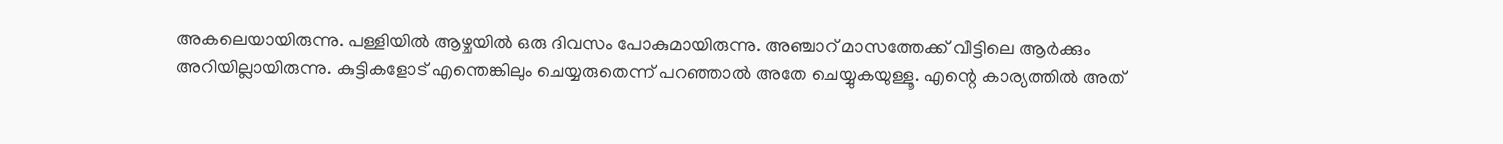അകലെയായിരുന്നു. പള്ളിയില്‍ ആഴ്ചയില്‍ ഒരു ദിവസം പോകുമായിരുന്നു. അഞ്ചാറ് മാസത്തേക്ക് വീട്ടിലെ ആര്‍ക്കും അറിയില്ലായിരുന്നു. കുട്ടികളോട് എന്തെങ്കിലും ചെയ്യരുതെന്ന് പറഞ്ഞാല്‍ അതേ ചെയ്യുകയുള്ളൂ. എന്റെ കാര്യത്തില്‍ അത്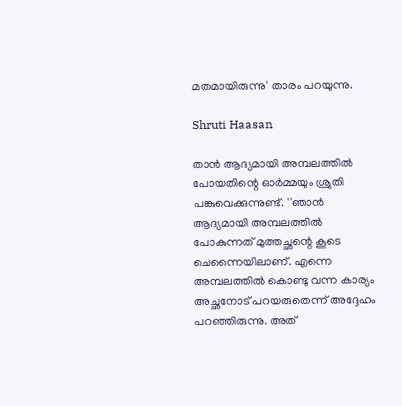മതമായിരുന്നു' താരം പറയുന്നു.

Shruti Haasan

താന്‍ ആദ്യമായി അമ്പലത്തില്‍ പോയതിന്റെ ഓര്‍മ്മയും ശ്രുതി പങ്കുവെക്കുന്നുണ്ട്. ''ഞാന്‍ ആദ്യമായി അമ്പലത്തില്‍ പോകുന്നത് മുത്തച്ഛന്റെ കൂടെ ചെന്നൈയിലാണ്. എന്നെ അമ്പലത്തില്‍ കൊണ്ടു വന്ന കാര്യം അച്ഛനോട് പറയരുതെന്ന് അദ്ദേഹം പറഞ്ഞിരുന്നു. അത്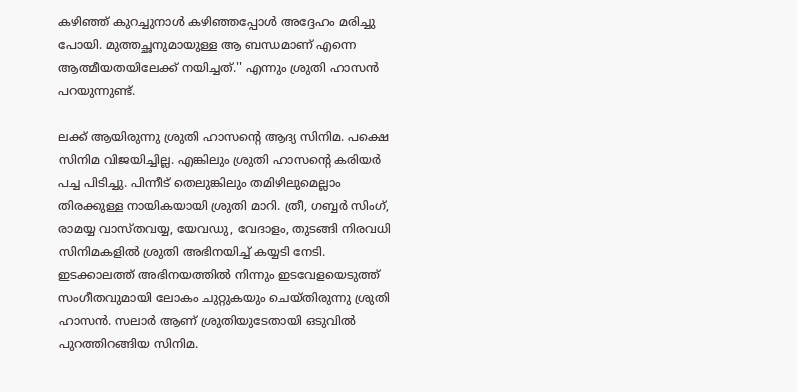കഴിഞ്ഞ് കുറച്ചുനാള്‍ കഴിഞ്ഞപ്പോള്‍ അദ്ദേഹം മരിച്ചു പോയി. മുത്തച്ഛനുമായുള്ള ആ ബന്ധമാണ് എന്നെ ആത്മീയതയിലേക്ക് നയിച്ചത്.'' എന്നും ശ്രുതി ഹാസന്‍ പറയുന്നുണ്ട്.

ലക്ക് ആയിരുന്നു ശ്രുതി ഹാസന്റെ ആദ്യ സിനിമ. പക്ഷെ സിനിമ വിജയിച്ചില്ല. എങ്കിലും ശ്രുതി ഹാസന്റെ കരിയര്‍ പച്ച പിടിച്ചു. പിന്നീട് തെലുങ്കിലും തമിഴിലുമെല്ലാം തിരക്കുള്ള നായികയായി ശ്രുതി മാറി. ത്രീ, ഗബ്ബര്‍ സിംഗ്, രാമയ്യ വാസ്തവയ്യ, യേവഡു, വേദാളം, തുടങ്ങി നിരവധി സിനിമകളില്‍ ശ്രുതി അഭിനയിച്ച് കയ്യടി നേടി. ഇടക്കാലത്ത് അഭിനയത്തില്‍ നിന്നും ഇടവേളയെടുത്ത് സംഗീതവുമായി ലോകം ചുറ്റുകയും ചെയ്തിരുന്നു ശ്രുതി ഹാസന്‍. സലാര്‍ ആണ് ശ്രുതിയുടേതായി ഒടുവില്‍ പുറത്തിറങ്ങിയ സിനിമ.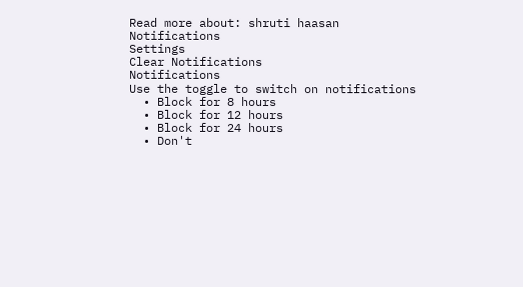Read more about: shruti haasan
Notifications
Settings
Clear Notifications
Notifications
Use the toggle to switch on notifications
  • Block for 8 hours
  • Block for 12 hours
  • Block for 24 hours
  • Don't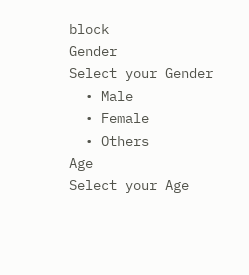block
Gender
Select your Gender
  • Male
  • Female
  • Others
Age
Select your Age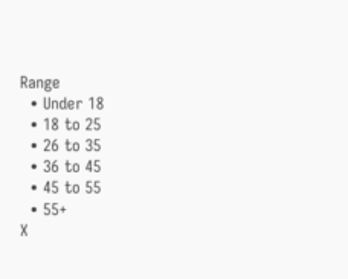Range
  • Under 18
  • 18 to 25
  • 26 to 35
  • 36 to 45
  • 45 to 55
  • 55+
X